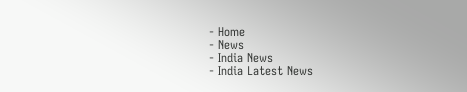- Home
- News
- India News
- India Latest News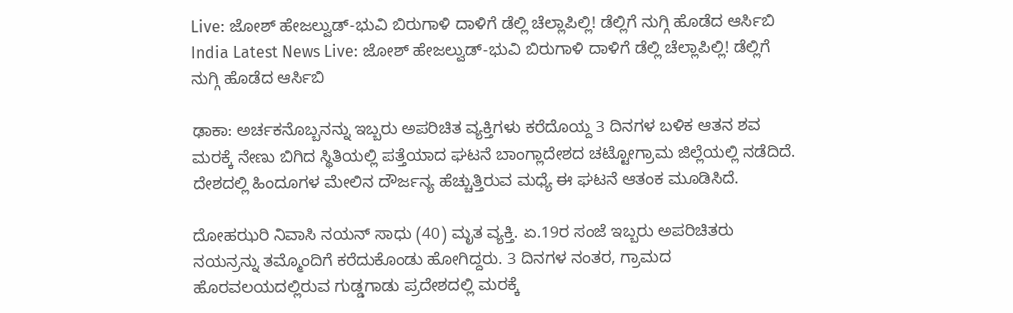Live: ಜೋಶ್ ಹೇಜಲ್ವುಡ್-ಭುವಿ ಬಿರುಗಾಳಿ ದಾಳಿಗೆ ಡೆಲ್ಲಿ ಚೆಲ್ಲಾಪಿಲ್ಲಿ! ಡೆಲ್ಲಿಗೆ ನುಗ್ಗಿ ಹೊಡೆದ ಆರ್ಸಿಬಿ
India Latest News Live: ಜೋಶ್ ಹೇಜಲ್ವುಡ್-ಭುವಿ ಬಿರುಗಾಳಿ ದಾಳಿಗೆ ಡೆಲ್ಲಿ ಚೆಲ್ಲಾಪಿಲ್ಲಿ! ಡೆಲ್ಲಿಗೆ ನುಗ್ಗಿ ಹೊಡೆದ ಆರ್ಸಿಬಿ

ಢಾಕಾ: ಅರ್ಚಕನೊಬ್ಬನನ್ನು ಇಬ್ಬರು ಅಪರಿಚಿತ ವ್ಯಕ್ತಿಗಳು ಕರೆದೊಯ್ದ 3 ದಿನಗಳ ಬಳಿಕ ಆತನ ಶವ ಮರಕ್ಕೆ ನೇಣು ಬಿಗಿದ ಸ್ಥಿತಿಯಲ್ಲಿ ಪತ್ತೆಯಾದ ಘಟನೆ ಬಾಂಗ್ಲಾದೇಶದ ಚಟ್ಟೋಗ್ರಾಮ ಜಿಲ್ಲೆಯಲ್ಲಿ ನಡೆದಿದೆ. ದೇಶದಲ್ಲಿ ಹಿಂದೂಗಳ ಮೇಲಿನ ದೌರ್ಜನ್ಯ ಹೆಚ್ಚುತ್ತಿರುವ ಮಧ್ಯೆ ಈ ಘಟನೆ ಆತಂಕ ಮೂಡಿಸಿದೆ.

ದೋಹಝರಿ ನಿವಾಸಿ ನಯನ್ ಸಾಧು (40) ಮೃತ ವ್ಯಕ್ತಿ. ಏ.19ರ ಸಂಜೆ ಇಬ್ಬರು ಅಪರಿಚಿತರು ನಯನ್ರನ್ನು ತಮ್ಮೊಂದಿಗೆ ಕರೆದುಕೊಂಡು ಹೋಗಿದ್ದರು. 3 ದಿನಗಳ ನಂತರ, ಗ್ರಾಮದ ಹೊರವಲಯದಲ್ಲಿರುವ ಗುಡ್ಡಗಾಡು ಪ್ರದೇಶದಲ್ಲಿ ಮರಕ್ಕೆ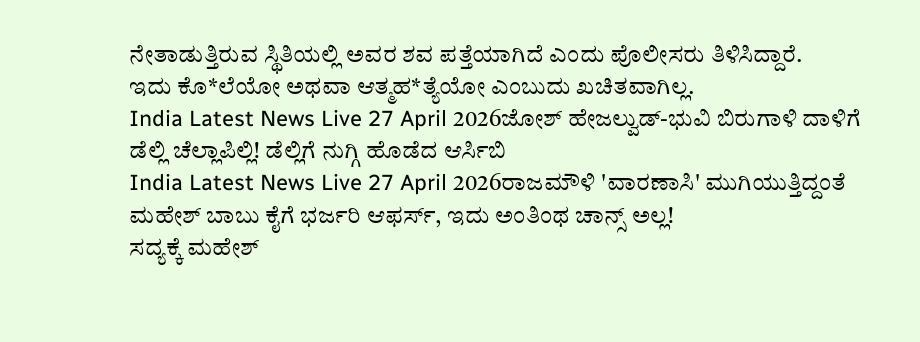ನೇತಾಡುತ್ತಿರುವ ಸ್ಥಿತಿಯಲ್ಲಿ ಅವರ ಶವ ಪತ್ತೆಯಾಗಿದೆ ಎಂದು ಪೊಲೀಸರು ತಿಳಿಸಿದ್ದಾರೆ.
ಇದು ಕೊ*ಲೆಯೋ ಅಥವಾ ಆತ್ಮಹ*ತ್ಯೆಯೋ ಎಂಬುದು ಖಚಿತವಾಗಿಲ್ಲ.
India Latest News Live 27 April 2026ಜೋಶ್ ಹೇಜಲ್ವುಡ್-ಭುವಿ ಬಿರುಗಾಳಿ ದಾಳಿಗೆ ಡೆಲ್ಲಿ ಚೆಲ್ಲಾಪಿಲ್ಲಿ! ಡೆಲ್ಲಿಗೆ ನುಗ್ಗಿ ಹೊಡೆದ ಆರ್ಸಿಬಿ
India Latest News Live 27 April 2026ರಾಜಮೌಳಿ 'ವಾರಣಾಸಿ' ಮುಗಿಯುತ್ತಿದ್ದಂತೆ ಮಹೇಶ್ ಬಾಬು ಕೈಗೆ ಭರ್ಜರಿ ಆಫರ್ಸ್, ಇದು ಅಂತಿಂಥ ಚಾನ್ಸ್ ಅಲ್ಲ!
ಸದ್ಯಕ್ಕೆ ಮಹೇಶ್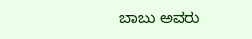ಬಾಬು ಅವರು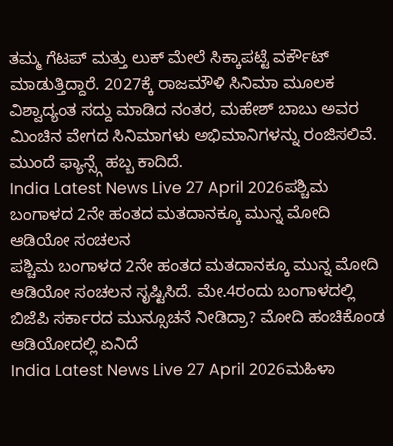ತಮ್ಮ ಗೆಟಪ್ ಮತ್ತು ಲುಕ್ ಮೇಲೆ ಸಿಕ್ಕಾಪಟ್ಟೆ ವರ್ಕೌಟ್ ಮಾಡುತ್ತಿದ್ದಾರೆ. 2027ಕ್ಕೆ ರಾಜಮೌಳಿ ಸಿನಿಮಾ ಮೂಲಕ ವಿಶ್ವಾದ್ಯಂತ ಸದ್ದು ಮಾಡಿದ ನಂತರ, ಮಹೇಶ್ ಬಾಬು ಅವರ ಮಿಂಚಿನ ವೇಗದ ಸಿನಿಮಾಗಳು ಅಭಿಮಾನಿಗಳನ್ನು ರಂಜಿಸಲಿವೆ. ಮುಂದೆ ಫ್ಯಾನ್ಸ್ಗೆ ಹಬ್ಬ ಕಾದಿದೆ.
India Latest News Live 27 April 2026ಪಶ್ಚಿಮ ಬಂಗಾಳದ 2ನೇ ಹಂತದ ಮತದಾನಕ್ಕೂ ಮುನ್ನ ಮೋದಿ ಆಡಿಯೋ ಸಂಚಲನ
ಪಶ್ಚಿಮ ಬಂಗಾಳದ 2ನೇ ಹಂತದ ಮತದಾನಕ್ಕೂ ಮುನ್ನ ಮೋದಿ ಆಡಿಯೋ ಸಂಚಲನ ಸೃಷ್ಟಿಸಿದೆ. ಮೇ.4ರಂದು ಬಂಗಾಳದಲ್ಲಿ ಬಿಜೆಪಿ ಸರ್ಕಾರದ ಮುನ್ಸೂಚನೆ ನೀಡಿದ್ರಾ? ಮೋದಿ ಹಂಚಿಕೊಂಡ ಆಡಿಯೋದಲ್ಲಿ ಏನಿದೆ
India Latest News Live 27 April 2026ಮಹಿಳಾ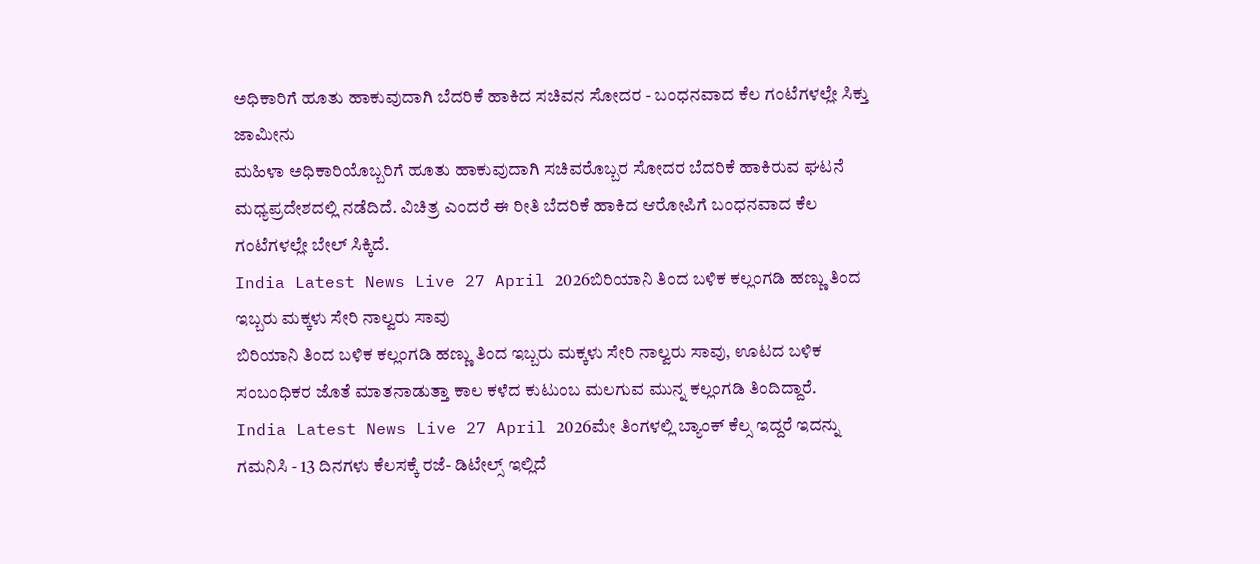ಅಧಿಕಾರಿಗೆ ಹೂತು ಹಾಕುವುದಾಗಿ ಬೆದರಿಕೆ ಹಾಕಿದ ಸಚಿವನ ಸೋದರ - ಬಂಧನವಾದ ಕೆಲ ಗಂಟೆಗಳಲ್ಲೇ ಸಿಕ್ತು ಜಾಮೀನು
ಮಹಿಳಾ ಅಧಿಕಾರಿಯೊಬ್ಬರಿಗೆ ಹೂತು ಹಾಕುವುದಾಗಿ ಸಚಿವರೊಬ್ಬರ ಸೋದರ ಬೆದರಿಕೆ ಹಾಕಿರುವ ಘಟನೆ ಮಧ್ಯಪ್ರದೇಶದಲ್ಲಿ ನಡೆದಿದೆ. ವಿಚಿತ್ರ ಎಂದರೆ ಈ ರೀತಿ ಬೆದರಿಕೆ ಹಾಕಿದ ಆರೋಪಿಗೆ ಬಂಧನವಾದ ಕೆಲ ಗಂಟೆಗಳಲ್ಲೇ ಬೇಲ್ ಸಿಕ್ಕಿದೆ.
India Latest News Live 27 April 2026ಬಿರಿಯಾನಿ ತಿಂದ ಬಳಿಕ ಕಲ್ಲಂಗಡಿ ಹಣ್ಣು ತಿಂದ ಇಬ್ಬರು ಮಕ್ಕಳು ಸೇರಿ ನಾಲ್ವರು ಸಾವು
ಬಿರಿಯಾನಿ ತಿಂದ ಬಳಿಕ ಕಲ್ಲಂಗಡಿ ಹಣ್ಣು ತಿಂದ ಇಬ್ಬರು ಮಕ್ಕಳು ಸೇರಿ ನಾಲ್ವರು ಸಾವು, ಊಟದ ಬಳಿಕ ಸಂಬಂಧಿಕರ ಜೊತೆ ಮಾತನಾಡುತ್ತಾ ಕಾಲ ಕಳೆದ ಕುಟುಂಬ ಮಲಗುವ ಮುನ್ನ ಕಲ್ಲಂಗಡಿ ತಿಂದಿದ್ದಾರೆ.
India Latest News Live 27 April 2026ಮೇ ತಿಂಗಳಲ್ಲಿ ಬ್ಯಾಂಕ್ ಕೆಲ್ಸ ಇದ್ದರೆ ಇದನ್ನು ಗಮನಿಸಿ - 13 ದಿನಗಳು ಕೆಲಸಕ್ಕೆ ರಜೆ- ಡಿಟೇಲ್ಸ್ ಇಲ್ಲಿದೆ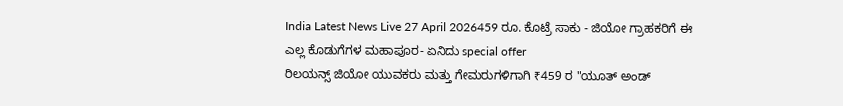India Latest News Live 27 April 2026459 ರೂ. ಕೊಟ್ರೆ ಸಾಕು - ಜಿಯೋ ಗ್ರಾಹಕರಿಗೆ ಈ ಎಲ್ಲ ಕೊಡುಗೆಗಳ ಮಹಾಪೂರ- ಏನಿದು special offer
ರಿಲಯನ್ಸ್ ಜಿಯೋ ಯುವಕರು ಮತ್ತು ಗೇಮರುಗಳಿಗಾಗಿ ₹459 ರ "ಯೂತ್ ಅಂಡ್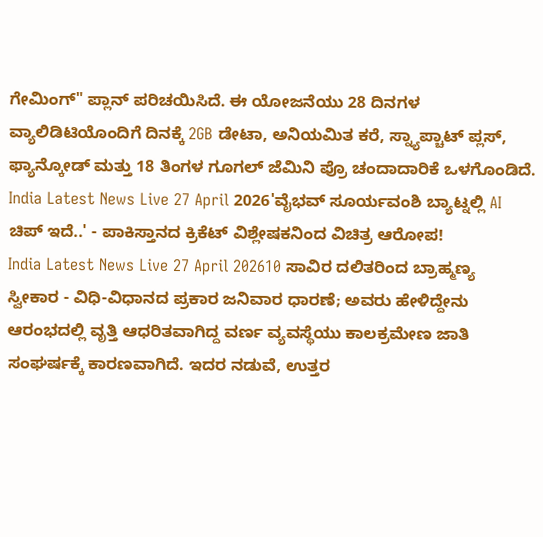ಗೇಮಿಂಗ್" ಪ್ಲಾನ್ ಪರಿಚಯಿಸಿದೆ. ಈ ಯೋಜನೆಯು 28 ದಿನಗಳ ವ್ಯಾಲಿಡಿಟಿಯೊಂದಿಗೆ ದಿನಕ್ಕೆ 2GB ಡೇಟಾ, ಅನಿಯಮಿತ ಕರೆ, ಸ್ನ್ಯಾಪ್ಚಾಟ್ ಪ್ಲಸ್, ಫ್ಯಾನ್ಕೋಡ್ ಮತ್ತು 18 ತಿಂಗಳ ಗೂಗಲ್ ಜೆಮಿನಿ ಪ್ರೊ ಚಂದಾದಾರಿಕೆ ಒಳಗೊಂಡಿದೆ.
India Latest News Live 27 April 2026'ವೈಭವ್ ಸೂರ್ಯವಂಶಿ ಬ್ಯಾಟ್ನಲ್ಲಿ AI ಚಿಪ್ ಇದೆ..' - ಪಾಕಿಸ್ತಾನದ ಕ್ರಿಕೆಟ್ ವಿಶ್ಲೇಷಕನಿಂದ ವಿಚಿತ್ರ ಆರೋಪ!
India Latest News Live 27 April 202610 ಸಾವಿರ ದಲಿತರಿಂದ ಬ್ರಾಹ್ಮಣ್ಯ ಸ್ವೀಕಾರ - ವಿಧಿ-ವಿಧಾನದ ಪ್ರಕಾರ ಜನಿವಾರ ಧಾರಣೆ; ಅವರು ಹೇಳಿದ್ದೇನು
ಆರಂಭದಲ್ಲಿ ವೃತ್ತಿ ಆಧರಿತವಾಗಿದ್ದ ವರ್ಣ ವ್ಯವಸ್ಥೆಯು ಕಾಲಕ್ರಮೇಣ ಜಾತಿ ಸಂಘರ್ಷಕ್ಕೆ ಕಾರಣವಾಗಿದೆ. ಇದರ ನಡುವೆ, ಉತ್ತರ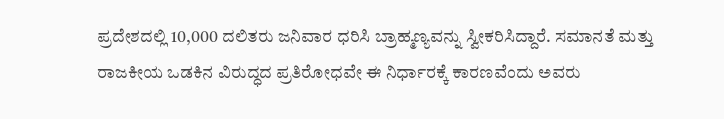ಪ್ರದೇಶದಲ್ಲಿ 10,000 ದಲಿತರು ಜನಿವಾರ ಧರಿಸಿ ಬ್ರಾಹ್ಮಣ್ಯವನ್ನು ಸ್ವೀಕರಿಸಿದ್ದಾರೆ. ಸಮಾನತೆ ಮತ್ತು ರಾಜಕೀಯ ಒಡಕಿನ ವಿರುದ್ಧದ ಪ್ರತಿರೋಧವೇ ಈ ನಿರ್ಧಾರಕ್ಕೆ ಕಾರಣವೆಂದು ಅವರು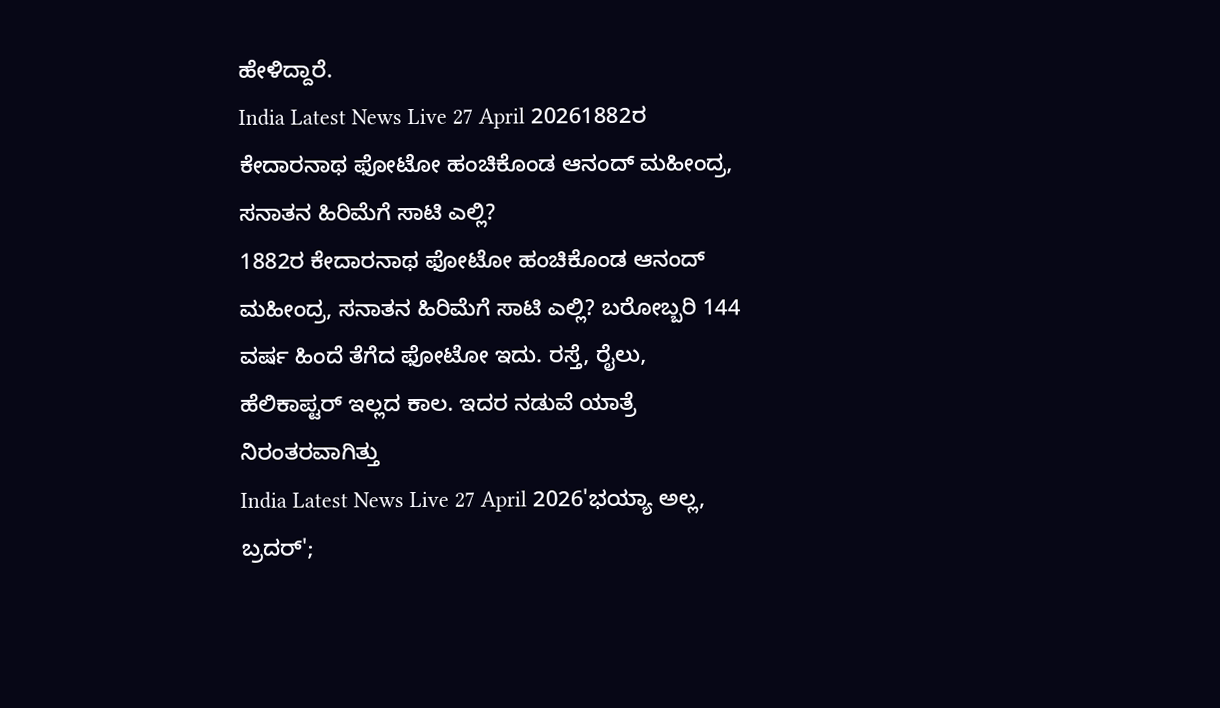ಹೇಳಿದ್ದಾರೆ.
India Latest News Live 27 April 20261882ರ ಕೇದಾರನಾಥ ಫೋಟೋ ಹಂಚಿಕೊಂಡ ಆನಂದ್ ಮಹೀಂದ್ರ, ಸನಾತನ ಹಿರಿಮೆಗೆ ಸಾಟಿ ಎಲ್ಲಿ?
1882ರ ಕೇದಾರನಾಥ ಫೋಟೋ ಹಂಚಿಕೊಂಡ ಆನಂದ್ ಮಹೀಂದ್ರ, ಸನಾತನ ಹಿರಿಮೆಗೆ ಸಾಟಿ ಎಲ್ಲಿ? ಬರೋಬ್ಬರಿ 144 ವರ್ಷ ಹಿಂದೆ ತೆಗೆದ ಫೋಟೋ ಇದು. ರಸ್ತೆ, ರೈಲು, ಹೆಲಿಕಾಪ್ಟರ್ ಇಲ್ಲದ ಕಾಲ. ಇದರ ನಡುವೆ ಯಾತ್ರೆ ನಿರಂತರವಾಗಿತ್ತು
India Latest News Live 27 April 2026'ಭಯ್ಯಾ ಅಲ್ಲ, ಬ್ರದರ್';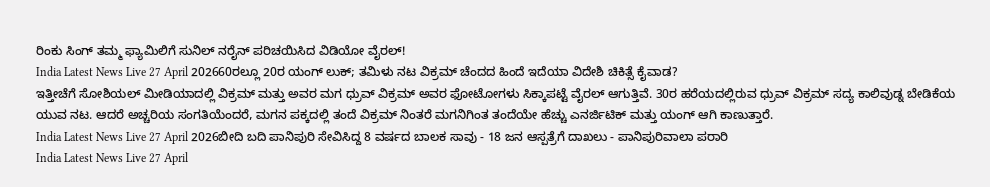ರಿಂಕು ಸಿಂಗ್ ತಮ್ಮ ಫ್ಯಾಮಿಲಿಗೆ ಸುನಿಲ್ ನರೈನ್ ಪರಿಚಯಿಸಿದ ವಿಡಿಯೋ ವೈರಲ್!
India Latest News Live 27 April 202660ರಲ್ಲೂ 20ರ ಯಂಗ್ ಲುಕ್; ತಮಿಳು ನಟ ವಿಕ್ರಮ್ ಚೆಂದದ ಹಿಂದೆ ಇದೆಯಾ ವಿದೇಶಿ ಚಿಕಿತ್ಸೆ ಕೈವಾಡ?
ಇತ್ತೀಚೆಗೆ ಸೋಶಿಯಲ್ ಮೀಡಿಯಾದಲ್ಲಿ ವಿಕ್ರಮ್ ಮತ್ತು ಅವರ ಮಗ ಧ್ರುವ್ ವಿಕ್ರಮ್ ಅವರ ಫೋಟೋಗಳು ಸಿಕ್ಕಾಪಟ್ಟೆ ವೈರಲ್ ಆಗುತ್ತಿವೆ. 30ರ ಹರೆಯದಲ್ಲಿರುವ ಧ್ರುವ್ ವಿಕ್ರಮ್ ಸದ್ಯ ಕಾಲಿವುಡ್ನ ಬೇಡಿಕೆಯ ಯುವ ನಟ. ಆದರೆ ಅಚ್ಚರಿಯ ಸಂಗತಿಯೆಂದರೆ, ಮಗನ ಪಕ್ಕದಲ್ಲಿ ತಂದೆ ವಿಕ್ರಮ್ ನಿಂತರೆ ಮಗನಿಗಿಂತ ತಂದೆಯೇ ಹೆಚ್ಚು ಎನರ್ಜಿಟಿಕ್ ಮತ್ತು ಯಂಗ್ ಆಗಿ ಕಾಣುತ್ತಾರೆ.
India Latest News Live 27 April 2026ಬೀದಿ ಬದಿ ಪಾನಿಪುರಿ ಸೇವಿಸಿದ್ದ 8 ವರ್ಷದ ಬಾಲಕ ಸಾವು - 18 ಜನ ಆಸ್ಪತ್ರೆಗೆ ದಾಖಲು - ಪಾನಿಪುರಿವಾಲಾ ಪರಾರಿ
India Latest News Live 27 April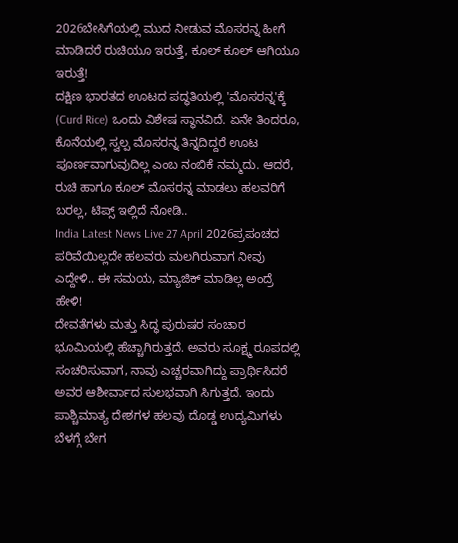2026ಬೇಸಿಗೆಯಲ್ಲಿ ಮುದ ನೀಡುವ ಮೊಸರನ್ನ ಹೀಗೆ ಮಾಡಿದರೆ ರುಚಿಯೂ ಇರುತ್ತೆ, ಕೂಲ್ ಕೂಲ್ ಆಗಿಯೂ ಇರುತ್ತೆ!
ದಕ್ಷಿಣ ಭಾರತದ ಊಟದ ಪದ್ಧತಿಯಲ್ಲಿ 'ಮೊಸರನ್ನ'ಕ್ಕೆ (Curd Rice) ಒಂದು ವಿಶೇಷ ಸ್ಥಾನವಿದೆ. ಏನೇ ತಿಂದರೂ, ಕೊನೆಯಲ್ಲಿ ಸ್ವಲ್ಪ ಮೊಸರನ್ನ ತಿನ್ನದಿದ್ದರೆ ಊಟ ಪೂರ್ಣವಾಗುವುದಿಲ್ಲ ಎಂಬ ನಂಬಿಕೆ ನಮ್ಮದು. ಆದರೆ, ರುಚಿ ಹಾಗೂ ಕೂಲ್ ಮೊಸರನ್ನ ಮಾಡಲು ಹಲವರಿಗೆ ಬರಲ್ಲ, ಟಿಪ್ಸ್ ಇಲ್ಲಿದೆ ನೋಡಿ..
India Latest News Live 27 April 2026ಪ್ರಪಂಚದ ಪರಿವೆಯಿಲ್ಲದೇ ಹಲವರು ಮಲಗಿರುವಾಗ ನೀವು ಎದ್ದೇಳಿ.. ಈ ಸಮಯ, ಮ್ಯಾಜಿಕ್ ಮಾಡಿಲ್ಲ ಅಂದ್ರೆ ಹೇಳಿ!
ದೇವತೆಗಳು ಮತ್ತು ಸಿದ್ಧ ಪುರುಷರ ಸಂಚಾರ ಭೂಮಿಯಲ್ಲಿ ಹೆಚ್ಚಾಗಿರುತ್ತದೆ. ಅವರು ಸೂಕ್ಷ್ಮ ರೂಪದಲ್ಲಿ ಸಂಚರಿಸುವಾಗ, ನಾವು ಎಚ್ಚರವಾಗಿದ್ದು ಪ್ರಾರ್ಥಿಸಿದರೆ ಅವರ ಆಶೀರ್ವಾದ ಸುಲಭವಾಗಿ ಸಿಗುತ್ತದೆ. ಇಂದು ಪಾಶ್ಚಿಮಾತ್ಯ ದೇಶಗಳ ಹಲವು ದೊಡ್ಡ ಉದ್ಯಮಿಗಳು ಬೆಳಗ್ಗೆ ಬೇಗ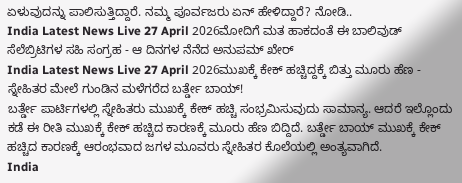ಏಳುವುದನ್ನು ಪಾಲಿಸುತ್ತಿದ್ದಾರೆ. ನಮ್ಮ ಪೂರ್ವಜರು ಏನ್ ಹೇಳಿದ್ದಾರೆ? ನೋಡಿ..
India Latest News Live 27 April 2026ಮೋದಿಗೆ ಮತ ಹಾಕದಂತೆ ಈ ಬಾಲಿವುಡ್ ಸೆಲೆಬ್ರಿಟಿಗಳ ಸಹಿ ಸಂಗ್ರಹ - ಆ ದಿನಗಳ ನೆನೆದ ಅನುಪಮ್ ಖೇರ್
India Latest News Live 27 April 2026ಮುಖಕ್ಕೆ ಕೇಕ್ ಹಚ್ಚಿದ್ದಕ್ಕೆ ಬಿತ್ತು ಮೂರು ಹೆಣ - ಸ್ನೇಹಿತರ ಮೇಲೆ ಗುಂಡಿನ ಮಳೆಗರೆದ ಬರ್ತ್ಡೇ ಬಾಯ್!
ಬರ್ತ್ಡೇ ಪಾರ್ಟಿಗಳಲ್ಲಿ ಸ್ನೇಹಿತರು ಮುಖಕ್ಕೆ ಕೇಕ್ ಹಚ್ಚಿ ಸಂಭ್ರಮಿಸುವುದು ಸಾಮಾನ್ಯ. ಆದರೆ ಇಲ್ಲೊಂದು ಕಡೆ ಈ ರೀತಿ ಮುಖಕ್ಕೆ ಕೇಕ್ ಹಚ್ಚಿದ ಕಾರಣಕ್ಕೆ ಮೂರು ಹೆಣ ಬಿದ್ದಿದೆ. ಬರ್ತ್ಡೇ ಬಾಯ್ ಮುಖಕ್ಕೆ ಕೇಕ್ ಹಚ್ಚಿದ ಕಾರಣಕ್ಕೆ ಆರಂಭವಾದ ಜಗಳ ಮೂವರು ಸ್ನೇಹಿತರ ಕೊಲೆಯಲ್ಲಿ ಅಂತ್ಯವಾಗಿದೆ.
India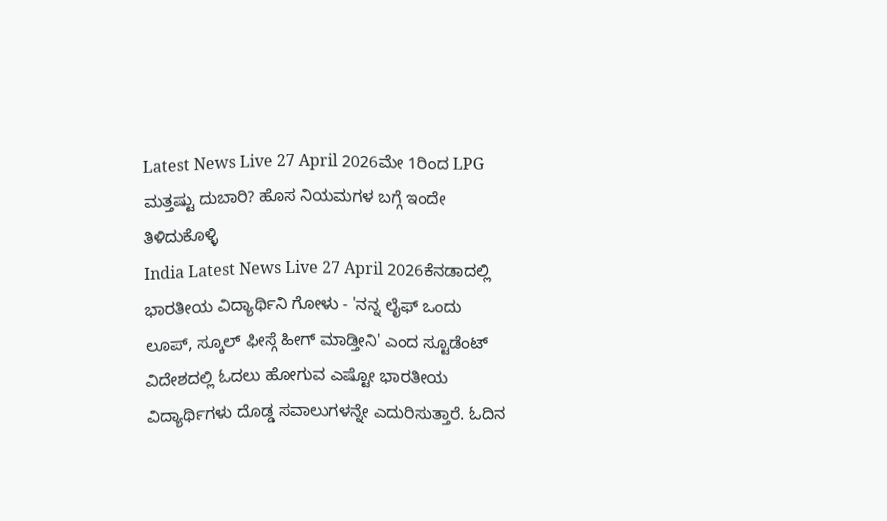Latest News Live 27 April 2026ಮೇ 1ರಿಂದ LPG ಮತ್ತಷ್ಟು ದುಬಾರಿ? ಹೊಸ ನಿಯಮಗಳ ಬಗ್ಗೆ ಇಂದೇ ತಿಳಿದುಕೊಳ್ಳಿ
India Latest News Live 27 April 2026ಕೆನಡಾದಲ್ಲಿ ಭಾರತೀಯ ವಿದ್ಯಾರ್ಥಿನಿ ಗೋಳು - 'ನನ್ನ ಲೈಫ್ ಒಂದು ಲೂಪ್, ಸ್ಕೂಲ್ ಫೀಸ್ಗೆ ಹೀಗ್ ಮಾಡ್ತೀನಿ' ಎಂದ ಸ್ಟೂಡೆಂಟ್
ವಿದೇಶದಲ್ಲಿ ಓದಲು ಹೋಗುವ ಎಷ್ಟೋ ಭಾರತೀಯ ವಿದ್ಯಾರ್ಥಿಗಳು ದೊಡ್ಡ ಸವಾಲುಗಳನ್ನೇ ಎದುರಿಸುತ್ತಾರೆ. ಓದಿನ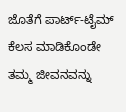ಜೊತೆಗೆ ಪಾರ್ಟ್-ಟೈಮ್ ಕೆಲಸ ಮಾಡಿಕೊಂಡೇ ತಮ್ಮ ಜೀವನವನ್ನು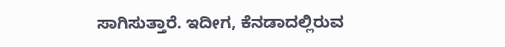ಸಾಗಿಸುತ್ತಾರೆ. ಇದೀಗ, ಕೆನಡಾದಲ್ಲಿರುವ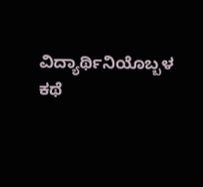ವಿದ್ಯಾರ್ಥಿನಿಯೊಬ್ಬಳ ಕಥೆ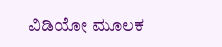ವಿಡಿಯೋ ಮೂಲಕ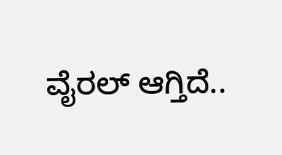ವೈರಲ್ ಆಗ್ತಿದೆ..